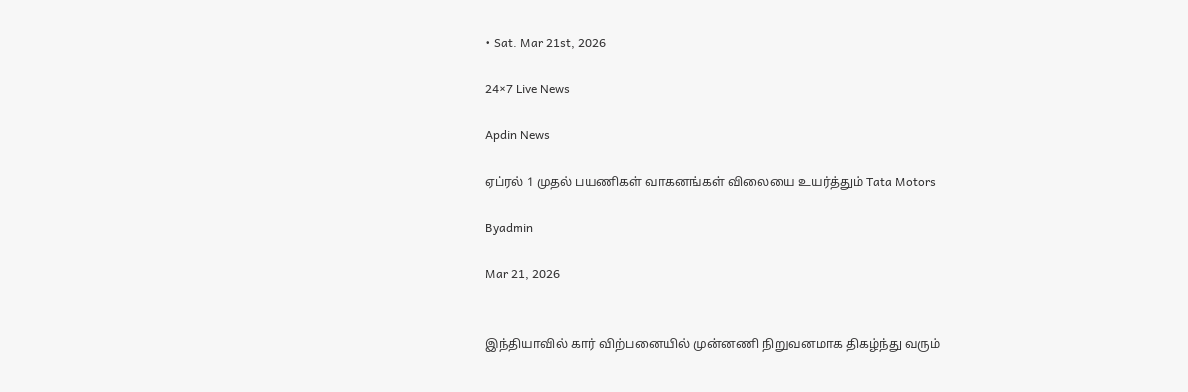• Sat. Mar 21st, 2026

24×7 Live News

Apdin News

ஏப்ரல் 1 முதல் பயணிகள் வாகனங்கள் விலையை உயர்த்தும் Tata Motors

Byadmin

Mar 21, 2026


இந்தியாவில் கார் விற்பனையில் முன்னணி நிறுவனமாக திகழ்ந்து வரும்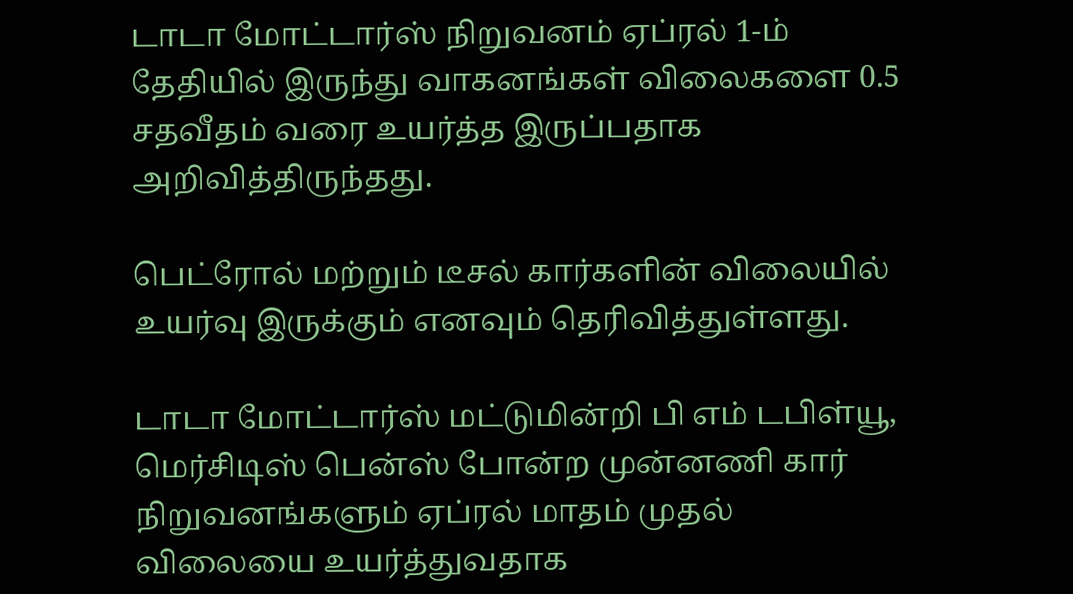டாடா மோட்டார்ஸ் நிறுவனம் ஏப்ரல் 1-ம் தேதியில் இருந்து வாகனங்கள் விலைகளை 0.5 சதவீதம் வரை உயர்த்த இருப்பதாக அறிவித்திருந்தது.

பெட்ரோல் மற்றும் டீசல் கார்களின் விலையில் உயர்வு இருக்கும் எனவும் தெரிவித்துள்ளது.

டாடா மோட்டார்ஸ் மட்டுமின்றி பி எம் டபிள்யூ, மெர்சிடிஸ் பென்ஸ் போன்ற முன்னணி கார் நிறுவனங்களும் ஏப்ரல் மாதம் முதல் விலையை உயர்த்துவதாக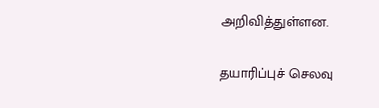அறிவித்துள்ளன.

தயாரிப்புச் செலவு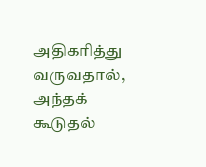அதிகரித்து வருவதால், அந்தக் கூடுதல்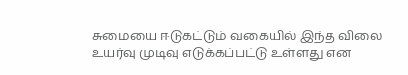சுமையை ஈடுகட்டும் வகையில் இந்த விலை உயர்வு முடிவு எடுக்கப்பட்டு உள்ளது என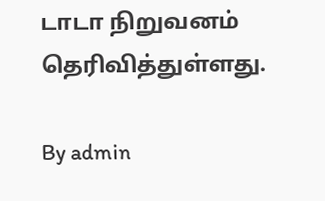டாடா நிறுவனம் தெரிவித்துள்ளது.

By admin